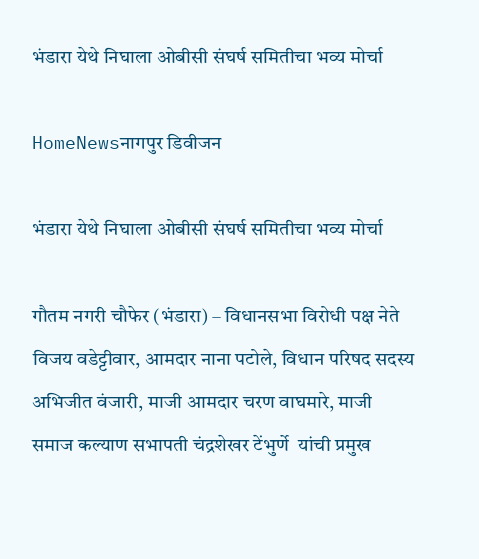भंडारा येथे निघाला ओबीसी संघर्ष समितीचा भव्य मोर्चा

HomeNewsनागपुर डिवीजन

भंडारा येथे निघाला ओबीसी संघर्ष समितीचा भव्य मोर्चा

गौतम नगरी चौफेर (भंडारा) – विधानसभा विरोधी पक्ष नेते विजय वडेट्टीवार, आमदार नाना पटोले, विधान परिषद सदस्य अभिजीत वंजारी, माजी आमदार चरण वाघमारे, माजी समाज कल्याण सभापती चंद्रशेखर टेंभुर्णे  यांची प्रमुख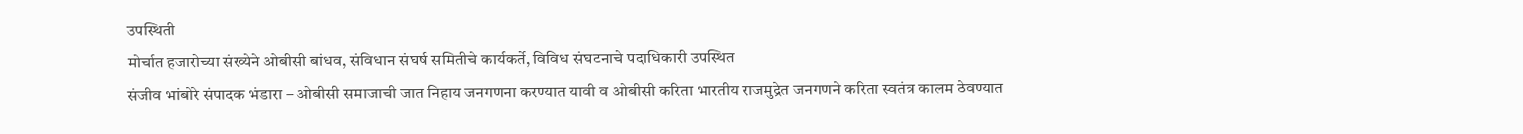उपस्थिती
मोर्चात हजारोच्या संख्येने ओबीसी बांधव, संविधान संघर्ष समितीचे कार्यकर्ते, विविध संघटनाचे पदाधिकारी उपस्थित
संजीव भांबोरे संपादक भंडारा – ओबीसी समाजाची जात निहाय जनगणना करण्यात यावी व ओबीसी करिता भारतीय राजमुद्रेत जनगणने करिता स्वतंत्र कालम ठेवण्यात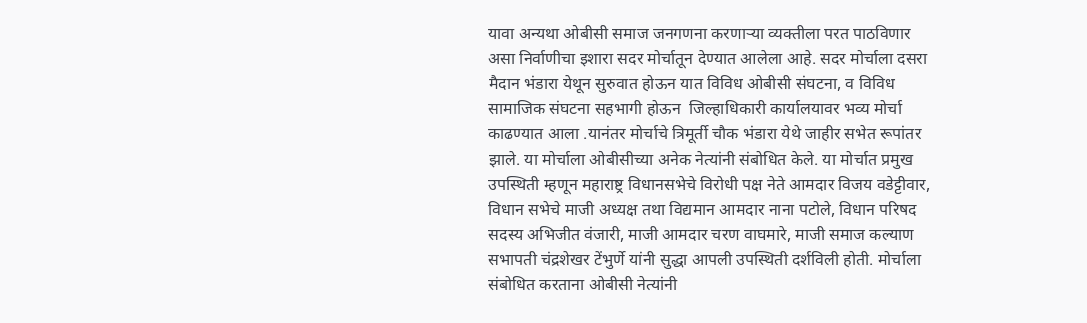यावा अन्यथा ओबीसी समाज जनगणना करणाऱ्या व्यक्तीला परत पाठविणार असा निर्वाणीचा इशारा सदर मोर्चातून देण्यात आलेला आहे. सदर मोर्चाला दसरा मैदान भंडारा येथून सुरुवात होऊन यात विविध ओबीसी संघटना, व विविध सामाजिक संघटना सहभागी होऊन  जिल्हाधिकारी कार्यालयावर भव्य मोर्चा काढण्यात आला .यानंतर मोर्चाचे त्रिमूर्ती चौक भंडारा येथे जाहीर सभेत रूपांतर झाले. या मोर्चाला ओबीसीच्या अनेक नेत्यांनी संबोधित केले. या मोर्चात प्रमुख उपस्थिती म्हणून महाराष्ट्र विधानसभेचे विरोधी पक्ष नेते आमदार विजय वडेट्टीवार, विधान सभेचे माजी अध्यक्ष तथा विद्यमान आमदार नाना पटोले, विधान परिषद सदस्य अभिजीत वंजारी, माजी आमदार चरण वाघमारे, माजी समाज कल्याण सभापती चंद्रशेखर टेंभुर्णे यांनी सुद्धा आपली उपस्थिती दर्शविली होती. मोर्चाला संबोधित करताना ओबीसी नेत्यांनी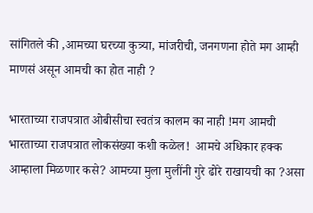सांगितले की ,आमच्या घरच्या कुत्र्या, मांजरीची, जनगणना होते मग आम्ही माणसं असून आमची का होत नाही ?

भारताच्या राजपत्रात ओबीसीचा स्वतंत्र कालम का नाही !मग आमची भारताच्या राजपत्रात लोकसंख्या कशी कळेल!  आमचे अधिकार हक्क आम्हाला मिळणार कसे? आमच्या मुला मुलींनी गुरे ढोरे राखायची का ?असा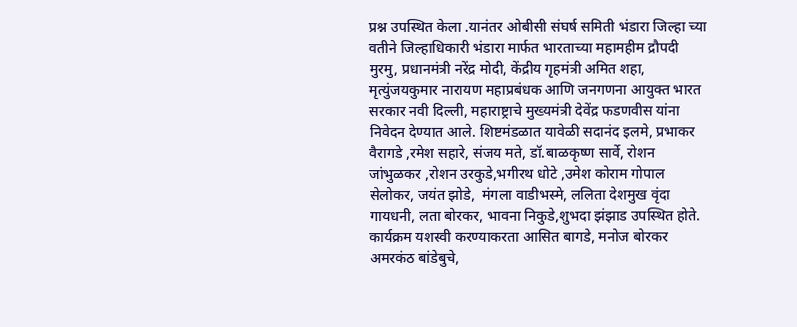प्रश्न उपस्थित केला .यानंतर ओबीसी संघर्ष समिती भंडारा जिल्हा च्या वतीने जिल्हाधिकारी भंडारा मार्फत भारताच्या महामहीम द्रौपदी मुरमु, प्रधानमंत्री नरेंद्र मोदी, केंद्रीय गृहमंत्री अमित शहा, मृत्युंजयकुमार नारायण महाप्रबंधक आणि जनगणना आयुक्त भारत सरकार नवी दिल्ली, महाराष्ट्राचे मुख्यमंत्री देवेंद्र फडणवीस यांना  निवेदन देण्यात आले. शिष्टमंडळात यावेळी सदानंद इलमे, प्रभाकर वैरागडे ,रमेश सहारे, संजय मते, डॉ.बाळकृष्ण सार्वे, रोशन जांभुळकर ,रोशन उरकुडे,भगीरथ धोटे ,उमेश कोराम गोपाल सेलोकर, जयंत झोडे,  मंगला वाडीभस्मे, ललिता देशमुख वृंदा गायधनी, लता बोरकर, भावना निकुडे,शुभदा झंझाड उपस्थित होते. कार्यक्रम यशस्वी करण्याकरता आसित बागडे, मनोज बोरकर अमरकंठ बांडेबुचे,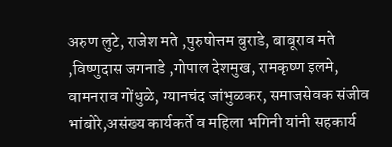अरुण लुटे, राजेश मते ,पुरुषोत्तम बुराडे, बाबूराव मते ,विष्णुदास जगनाडे ,गोपाल देशमुख, रामकृष्ण इलमे, वामनराव गोंधुळे, ग्यानचंद जांभुळकर, समाजसेवक संजीव भांबोरे,असंख्य कार्यकर्ते व महिला भगिनी यांनी सहकार्य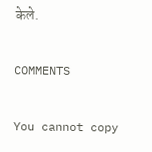केले.

COMMENTS

You cannot copy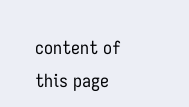content of this page